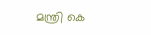മന്ത്രി കെ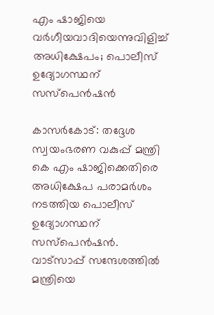എം ഷാജിയെ വർഗീയവാദിയെന്നുവിളിച്ച് അധിക്ഷേപം; പൊലീസ് ഉദ്യോഗസ്ഥന് സസ്പെൻഷൻ

കാസർകോട്: തദ്ദേശ സ്വയംഭരണ വകുപ്പ് മന്ത്രി കെ എം ഷാജിക്കെതിരെ അധിക്ഷേപ പരാമർശം നടത്തിയ പൊലീസ് ഉദ്യോഗസ്ഥന് സസ്പെൻഷൻ. വാട്സാപ്പ് സന്ദേശത്തിൽ മന്ത്രിയെ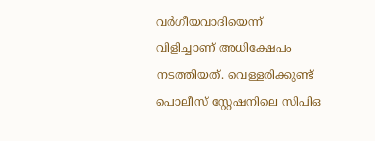വർഗീയവാദിയെന്ന് വിളിച്ചാണ് അധിക്ഷേപം നടത്തിയത്. വെള്ളരിക്കുണ്ട് പൊലീസ് സ്റ്റേഷനിലെ സിപിഒ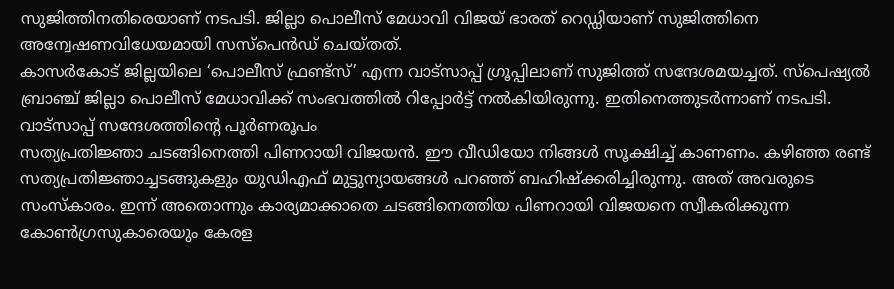സുജിത്തിനതിരെയാണ് നടപടി. ജില്ലാ പൊലീസ് മേധാവി വിജയ് ഭാരത് റെഡ്ഡിയാണ് സുജിത്തിനെ അന്വേഷണവിധേയമായി സസ്പെൻഡ് ചെയ്തത്.
കാസർകോട് ജില്ലയിലെ ‘പൊലീസ് ഫ്രണ്ട്സ്’ എന്ന വാട്സാപ്പ് ഗ്രൂപ്പിലാണ് സുജിത്ത് സന്ദേശമയച്ചത്. സ്പെഷ്യൽ ബ്രാഞ്ച് ജില്ലാ പൊലീസ് മേധാവിക്ക് സംഭവത്തിൽ റിപ്പോർട്ട് നൽകിയിരുന്നു. ഇതിനെത്തുടർന്നാണ് നടപടി.
വാട്സാപ്പ് സന്ദേശത്തിന്റെ പൂർണരൂപം
സത്യപ്രതിജ്ഞാ ചടങ്ങിനെത്തി പിണറായി വിജയൻ. ഈ വീഡിയോ നിങ്ങൾ സൂക്ഷിച്ച് കാണണം. കഴിഞ്ഞ രണ്ട് സത്യപ്രതിജ്ഞാച്ചടങ്ങുകളും യുഡിഎഫ് മുട്ടുന്യായങ്ങൾ പറഞ്ഞ് ബഹിഷ്ക്കരിച്ചിരുന്നു. അത് അവരുടെ സംസ്കാരം. ഇന്ന് അതൊന്നും കാര്യമാക്കാതെ ചടങ്ങിനെത്തിയ പിണറായി വിജയനെ സ്വീകരിക്കുന്ന കോൺഗ്രസുകാരെയും കേരള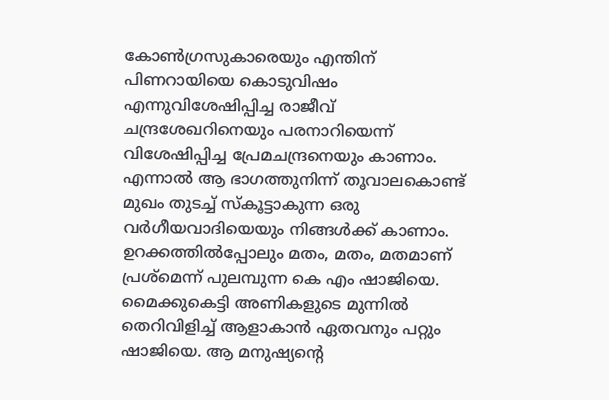കോൺഗ്രസുകാരെയും എന്തിന് പിണറായിയെ കൊടുവിഷം എന്നുവിശേഷിപ്പിച്ച രാജീവ് ചന്ദ്രശേഖറിനെയും പരനാറിയെന്ന് വിശേഷിപ്പിച്ച പ്രേമചന്ദ്രനെയും കാണാം.
എന്നാൽ ആ ഭാഗത്തുനിന്ന് തൂവാലകൊണ്ട് മുഖം തുടച്ച് സ്കൂട്ടാകുന്ന ഒരു വർഗീയവാദിയെയും നിങ്ങൾക്ക് കാണാം. ഉറക്കത്തിൽപ്പോലും മതം, മതം, മതമാണ് പ്രശ്മെന്ന് പുലമ്പുന്ന കെ എം ഷാജിയെ. മൈക്കുകെട്ടി അണികളുടെ മുന്നിൽ തെറിവിളിച്ച് ആളാകാൻ ഏതവനും പറ്റും ഷാജിയെ. ആ മനുഷ്യന്റെ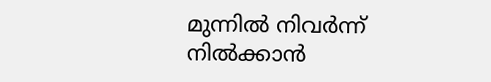മുന്നിൽ നിവർന്ന് നിൽക്കാൻ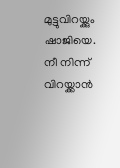മുട്ടുവിറയ്ക്കും ഷാജിയെ. നീ നിന്ന് വിറയ്ക്കാൻ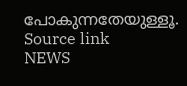പോകുന്നതേയുള്ളൂ.
Source link
NEWS